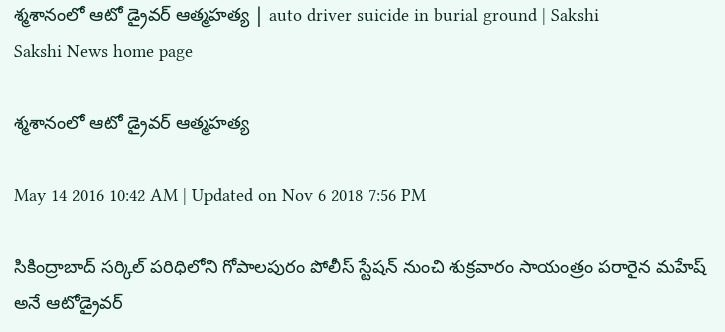శ్మశానంలో ఆటో డ్రైవర్ ఆత్మహత్య | auto driver suicide in burial ground | Sakshi
Sakshi News home page

శ్మశానంలో ఆటో డ్రైవర్ ఆత్మహత్య

May 14 2016 10:42 AM | Updated on Nov 6 2018 7:56 PM

సికింద్రాబాద్ సర్కిల్ పరిధిలోని గోపాలపురం పోలీస్ స్టేషన్ నుంచి శుక్రవారం సాయంత్రం పరారైన మహేష్ అనే ఆటోడ్రైవర్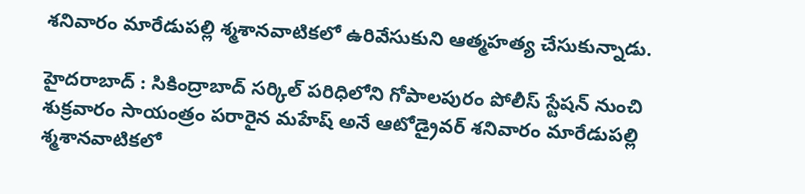శనివారం మారేడుపల్లి శ్మశానవాటికలో ఉరివేసుకుని ఆత్మహత్య చేసుకున్నాడు.

హైదరాబాద్ : సికింద్రాబాద్ సర్కిల్ పరిధిలోని గోపాలపురం పోలీస్ స్టేషన్ నుంచి శుక్రవారం సాయంత్రం పరారైన మహేష్ అనే ఆటోడ్రైవర్ శనివారం మారేడుపల్లి శ్మశానవాటికలో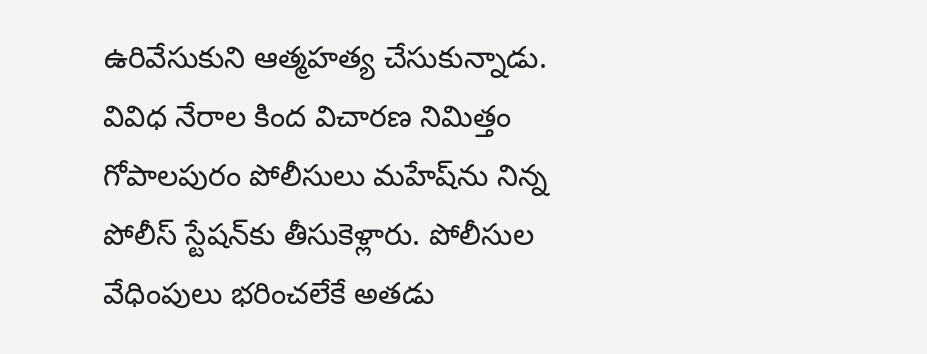ఉరివేసుకుని ఆత్మహత్య చేసుకున్నాడు. వివిధ నేరాల కింద విచారణ నిమిత్తం గోపాలపురం పోలీసులు మహేష్‌ను నిన్న పోలీస్ స్టేషన్‌కు తీసుకెళ్లారు. పోలీసుల వేధింపులు భరించలేకే అతడు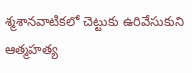శ్మశానవాటికలో చెట్టుకు ఉరివేసుకుని ఆత్మహత్య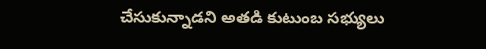చేసుకున్నాడని అతడి కుటుంబ సభ్యులు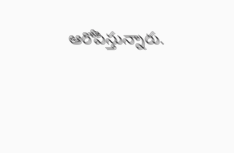ఆరోపిస్తున్నారు.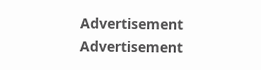Advertisement
Advertisement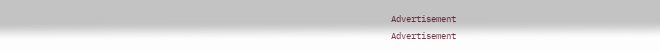Advertisement
Advertisement